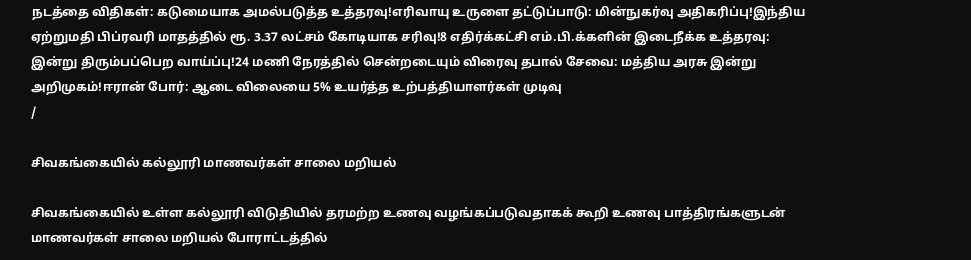நடத்தை விதிகள்: கடுமையாக அமல்படுத்த உத்தரவு!எரிவாயு உருளை தட்டுப்பாடு: மின்நுகர்வு அதிகரிப்பு!இந்திய ஏற்றுமதி பிப்ரவரி மாதத்தில் ரூ. 3.37 லட்சம் கோடியாக சரிவு!8 எதிர்க்கட்சி எம்.பி.க்களின் இடைநீக்க உத்தரவு: இன்று திரும்பப்பெற வாய்ப்பு!24 மணி நேரத்தில் சென்றடையும் விரைவு தபால் சேவை: மத்திய அரசு இன்று அறிமுகம்!ஈரான் போர்: ஆடை விலையை 5% உயர்த்த உற்பத்தியாளர்கள் முடிவு
/

சிவகங்கையில் கல்லூரி மாணவர்கள் சாலை மறியல்

சிவகங்கையில் உள்ள கல்லூரி விடுதியில் தரமற்ற உணவு வழங்கப்படுவதாகக் கூறி உணவு பாத்திரங்களுடன் மாணவர்கள் சாலை மறியல் போராட்டத்தில்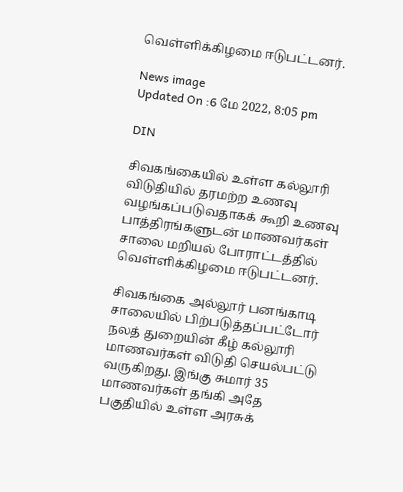வெள்ளிக்கிழமை ஈடுபட்டனர்.

News image
Updated On :6 மே 2022, 8:05 pm

DIN

சிவகங்கையில் உள்ள கல்லூரி விடுதியில் தரமற்ற உணவு வழங்கப்படுவதாகக் கூறி உணவு பாத்திரங்களுடன் மாணவர்கள் சாலை மறியல் போராட்டத்தில் வெள்ளிக்கிழமை ஈடுபட்டனர்.

சிவகங்கை அல்லூர் பனங்காடி சாலையில் பிற்படுத்தப்பட்டோர் நலத் துறையின் கீழ் கல்லூரி மாணவர்கள் விடுதி செயல்பட்டு வருகிறது. இங்கு சுமார் 35 மாணவர்கள் தங்கி அதே பகுதியில் உள்ள அரசுக்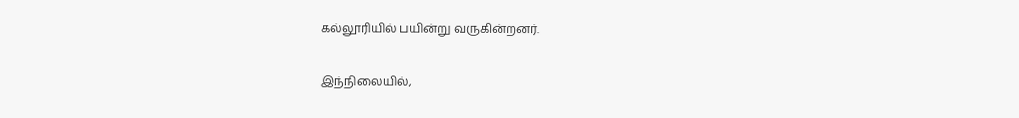கல்லூரியில் பயின்று வருகின்றனர்.

இந்நிலையில்,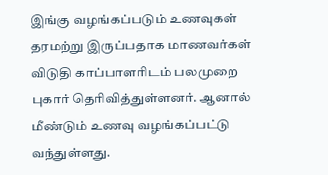இங்கு வழங்கப்படும் உணவுகள் தரமற்று இருப்பதாக மாணவர்கள் விடுதி காப்பாளரிடம் பலமுறை புகார் தெரிவித்துள்ளனர். ஆனால் மீண்டும் உணவு வழங்கப்பட்டு வந்துள்ளது.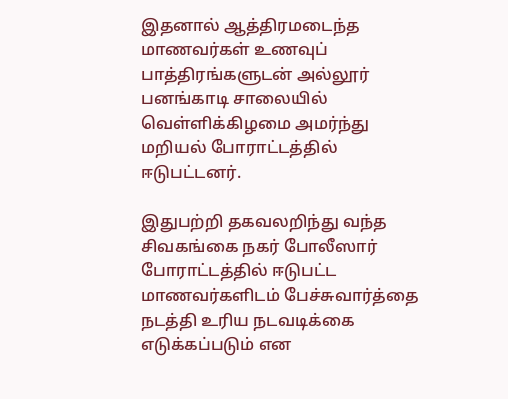இதனால் ஆத்திரமடைந்த மாணவர்கள் உணவுப் பாத்திரங்களுடன் அல்லூர் பனங்காடி சாலையில் வெள்ளிக்கிழமை அமர்ந்து மறியல் போராட்டத்தில் ஈடுபட்டனர்.

இதுபற்றி தகவலறிந்து வந்த சிவகங்கை நகர் போலீஸார் போராட்டத்தில் ஈடுபட்ட மாணவர்களிடம் பேச்சுவார்த்தை நடத்தி உரிய நடவடிக்கை எடுக்கப்படும் என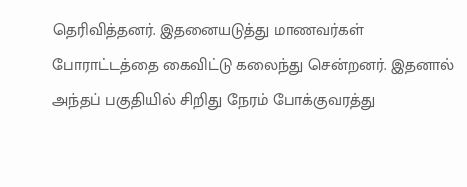தெரிவித்தனர். இதனையடுத்து மாணவர்கள் போராட்டத்தை கைவிட்டு கலைந்து சென்றனர். இதனால் அந்தப் பகுதியில் சிறிது நேரம் போக்குவரத்து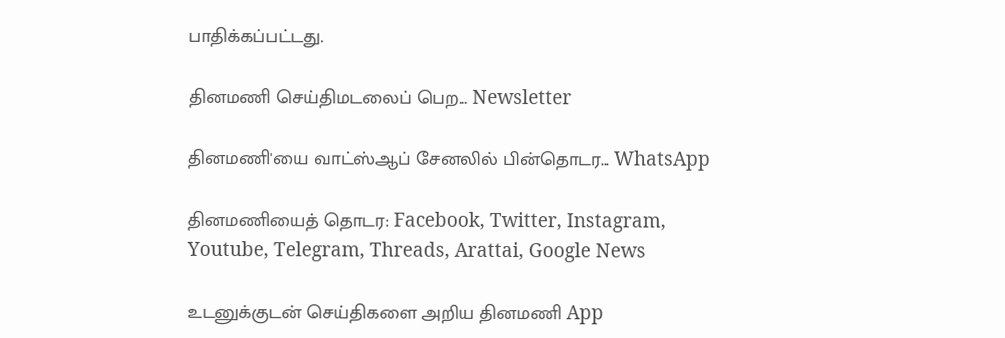பாதிக்கப்பட்டது.

தினமணி செய்திமடலைப் பெற... Newsletter

தினமணி'யை வாட்ஸ்ஆப் சேனலில் பின்தொடர... WhatsApp

தினமணியைத் தொடர: Facebook, Twitter, Instagram, Youtube, Telegram, Threads, Arattai, Google News

உடனுக்குடன் செய்திகளை அறிய தினமணி App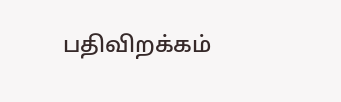பதிவிறக்கம்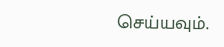செய்யவும்.